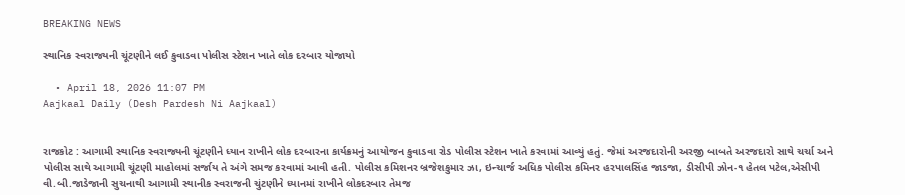BREAKING NEWS

સ્થાનિક સ્વરાજયની ચૂંટણીને લઈ કુવાડવા પોલીસ સ્ટેશન ખાતે લોક દરબાર યોજાયો

  • April 18, 2026 11:07 PM
Aajkaal Daily (Desh Pardesh Ni Aajkaal)


રાજકોટ : આગામી સ્થાનિક સ્વરાજ્યની ચૂંટણીને ધ્યાન રાખીને લોક દરબારના કાર્યક્રમનું આયોજન કુવાડવા રોડ પોલીસ સ્ટેશન ખાતે કરવામાં આવ્યું હતું. જેમાં અરજદારોની અરજી બાબતે અરજદારો સાથે ચર્ચા અને પોલીસ સાથે આગામી ચૂંટણી માહોલમાં સર્જાય તે અંગે સમજ કરવામાં આવી હતી. પોલીસ કમિશનર બ્રજેશકુમાર ઝા, ઇન્ચાર્જ અધિક પોલીસ કમિનર હરપાલસિંહ જાડજા, ડીસીપી ઝોન-૧ હેતલ પટેલ,એસીપી વી.બી.જાડેજાની સુચનાથી આગામી સ્થાનીક સ્વરાજની ચુંટણીને ધ્યાનમાં રાખીને લોકદરબાર તેમજ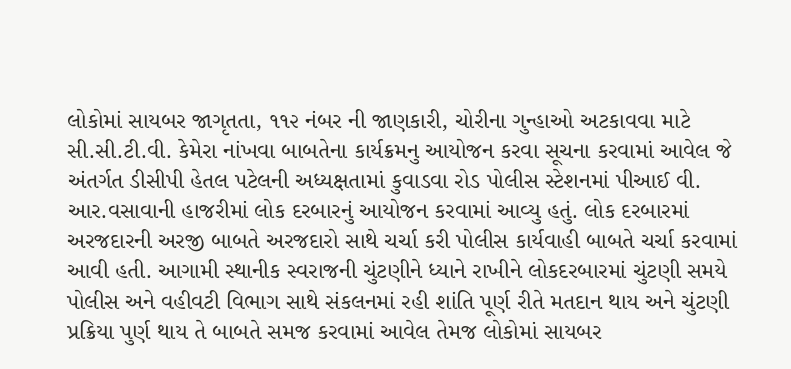લોકોમાં સાયબર જાગૃતતા, ૧૧૨ નંબર ની જાણકારી, ચોરીના ગુન્હાઓ અટકાવવા માટે સી.સી.ટી.વી. કેમેરા નાંખવા બાબતેના કાર્યક્રમનુ આયોજન કરવા સૂચના કરવામાં આવેલ જે અંતર્ગત ડીસીપી હેતલ પટેલની અધ્યક્ષતામાં કુવાડવા રોડ પોલીસ સ્ટેશનમાં પીઆઈ વી. આર.વસાવાની હાજરીમાં લોક દરબારનું આયોજન કરવામાં આવ્યુ હતું. લોક દરબારમાં અરજદારની અરજી બાબતે અરજદારો સાથે ચર્ચા કરી પોલીસ કાર્યવાહી બાબતે ચર્ચા કરવામાં આવી હતી. આગામી સ્થાનીક સ્વરાજની ચુંટણીને ધ્યાને રાખીને લોકદરબારમાં ચુંટણી સમયે પોલીસ અને વહીવટી વિભાગ સાથે સંકલનમાં રહી શાંતિ પૂર્ણ રીતે મતદાન થાય અને ચુંટણી પ્રક્રિયા પુર્ણ થાય તે બાબતે સમજ કરવામાં આવેલ તેમજ લોકોમાં સાયબર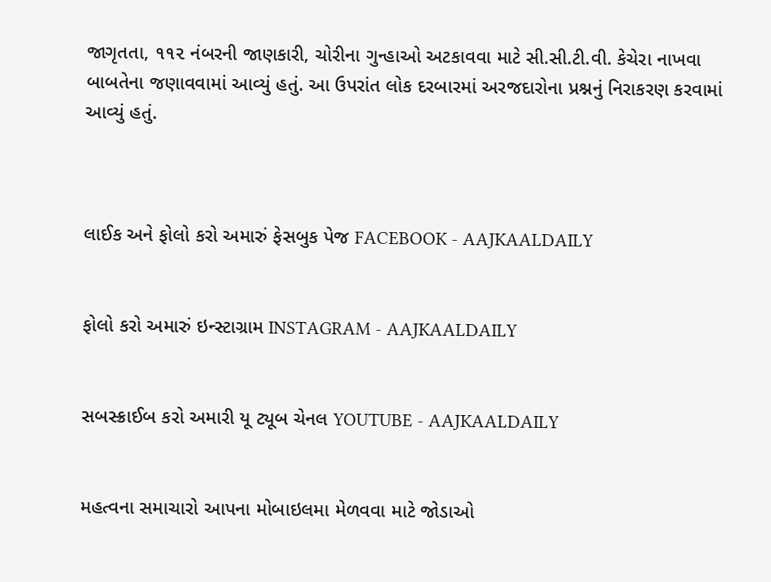જાગૃતતા, ૧૧૨ નંબરની જાણકારી, ચોરીના ગુન્હાઓ અટકાવવા માટે સી.સી.ટી.વી. કેચેરા નાખવા બાબતેના જણાવવામાં આવ્યું હતું. આ ઉપરાંત લોક દરબારમાં અરજદારોના પ્રશ્નનું નિરાકરણ કરવામાં આવ્યું હતું.



લાઈક અને ફોલો કરો અમારું ફેસબુક પેજ FACEBOOK - AAJKAALDAILY


ફોલો કરો અમારું ઇન્સ્ટાગ્રામ INSTAGRAM - AAJKAALDAILY


સબસ્ક્રાઈબ કરો અમારી યૂ ટ્યૂબ ચેનલ YOUTUBE - AAJKAALDAILY


મહત્વના સમાચારો આપના મોબાઇલમા મેળવવા માટે જોડાઓ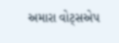અમારા વોટ્સએપ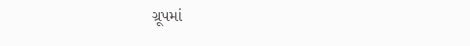ગ્રૂપમાં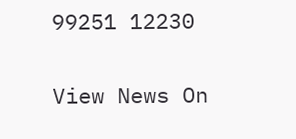99251 12230

View News On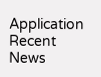Application
Recent News